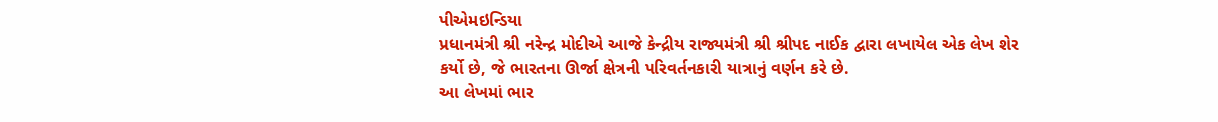પીએમઇન્ડિયા
પ્રધાનમંત્રી શ્રી નરેન્દ્ર મોદીએ આજે કેન્દ્રીય રાજ્યમંત્રી શ્રી શ્રીપદ નાઈક દ્વારા લખાયેલ એક લેખ શેર કર્યો છે, જે ભારતના ઊર્જા ક્ષેત્રની પરિવર્તનકારી યાત્રાનું વર્ણન કરે છે.
આ લેખમાં ભાર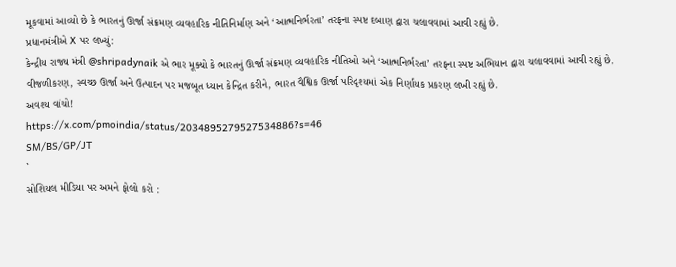મૂકવામાં આવ્યો છે કે ભારતનું ઊર્જા સંક્રમણ વ્યવહારિક નીતિનિર્માણ અને ‘આત્મનિર્ભરતા’ તરફના સ્પષ્ટ દબાણ દ્વારા ચલાવવામાં આવી રહ્યું છે.
પ્રધાનમંત્રીએ X પર લખ્યું:
કેન્દ્રીય રાજ્ય મંત્રી @shripadynaik એ ભાર મૂક્યો કે ભારતનું ઊર્જા સંક્રમણ વ્યવહારિક નીતિઓ અને ‘આત્મનિર્ભરતા’ તરફના સ્પષ્ટ અભિયાન દ્વારા ચલાવવામાં આવી રહ્યું છે.
વીજળીકરણ, સ્વચ્છ ઊર્જા અને ઉત્પાદન પર મજબૂત ધ્યાન કેન્દ્રિત કરીને, ભારત વૈશ્વિક ઊર્જા પરિદૃશ્યમાં એક નિર્ણાયક પ્રકરણ લખી રહ્યું છે.
અવશ્ય વાંચો!
https://x.com/pmoindia/status/2034895279527534886?s=46
SM/BS/GP/JT
`
સોશિયલ મીડિયા પર અમને ફોલો કરો :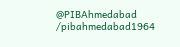@PIBAhmedabad
/pibahmedabad1964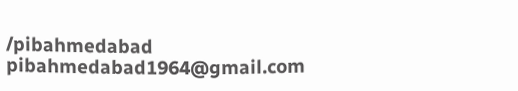/pibahmedabad
pibahmedabad1964@gmail.com